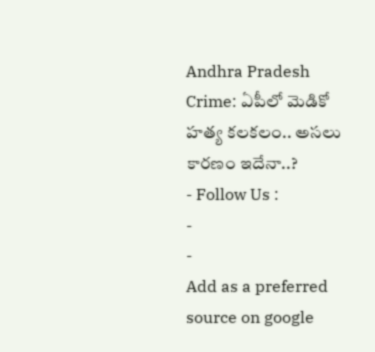Andhra Pradesh Crime: ఏపీలో మెడికో హత్య కలకలం.. అసలు కారణం ఇదేనా..?
- Follow Us :
-
-
Add as a preferred
source on google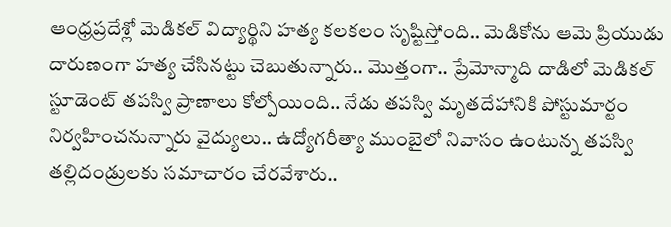ఆంధ్రప్రదేశ్లో మెడికల్ విద్యార్థిని హత్య కలకలం సృష్టిస్తోంది.. మెడికోను ఆమె ప్రియుడు దారుణంగా హత్య చేసినట్టు చెబుతున్నారు.. మొత్తంగా.. ప్రేమోన్మాది దాడిలో మెడికల్ స్టూడెంట్ తపస్వి ప్రాణాలు కోల్పోయింది.. నేడు తపస్వి మృతదేహానికి పోస్టుమార్టం నిర్వహించనున్నారు వైద్యులు.. ఉద్యోగరీత్యా ముంబైలో నివాసం ఉంటున్న తపస్వి తల్లిదండ్రులకు సమాచారం చేరవేశారు..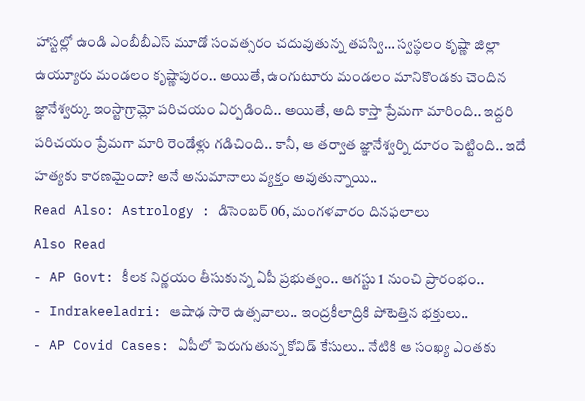హాస్టల్లో ఉండి ఎంబీబీఎస్ మూడో సంవత్సరం చదువుతున్న తపస్వి… స్వస్థలం కృష్ణా జిల్లా ఉయ్యూరు మండలం కృష్ణాపురం.. అయితే, ఉంగుటూరు మండలం మానికొండకు చెందిన జ్ఞానేశ్వర్కు ఇంస్టాగ్రామ్లో పరిచయం ఏర్పడింది.. అయితే, అది కాస్తా ప్రేమగా మారింది.. ఇద్దరి పరిచయం ప్రేమగా మారి రెండేళ్లు గడిచింది.. కానీ, ఆ తర్వాత జ్ఞానేశ్వర్ని దూరం పెట్టింది.. ఇదే హత్యకు కారణమైందా? అనే అనుమానాలు వ్యక్తం అవుతున్నాయి..
Read Also: Astrology : డిసెంబర్ 06, మంగళవారం దినఫలాలు
Also Read
- AP Govt: కీలక నిర్ణయం తీసుకున్న ఏపీ ప్రభుత్వం.. ఆగస్టు 1 నుంచి ప్రారంభం..
- Indrakeeladri: ఆషాఢ సారె ఉత్సవాలు.. ఇంద్రకీలాద్రికి పోటెత్తిన భక్తులు..
- AP Covid Cases: ఏపీలో పెరుగుతున్న కోవిడ్ కేసులు.. నేటికి ఆ సంఖ్య ఎంతకు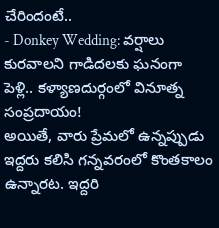చేరిందంటే..
- Donkey Wedding: వర్షాలు కురవాలని గాడిదలకు ఘనంగా పెళ్లి.. కళ్యాణదుర్గంలో వినూత్న సంప్రదాయం!
అయితే, వారు ప్రేమలో ఉన్నప్పుడు ఇద్దరు కలిసి గన్నవరంలో కొంతకాలం ఉన్నారట. ఇద్దరి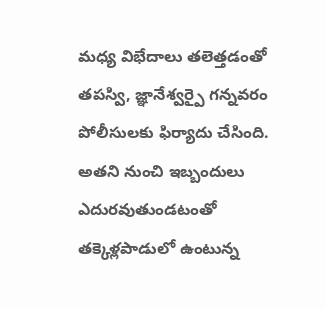మధ్య విభేదాలు తలెత్తడంతో తపస్వి, జ్ఞానేశ్వర్పై గన్నవరం పోలీసులకు ఫిర్యాదు చేసింది. అతని నుంచి ఇబ్బందులు ఎదురవుతుండటంతో తక్కెళ్లపాడులో ఉంటున్న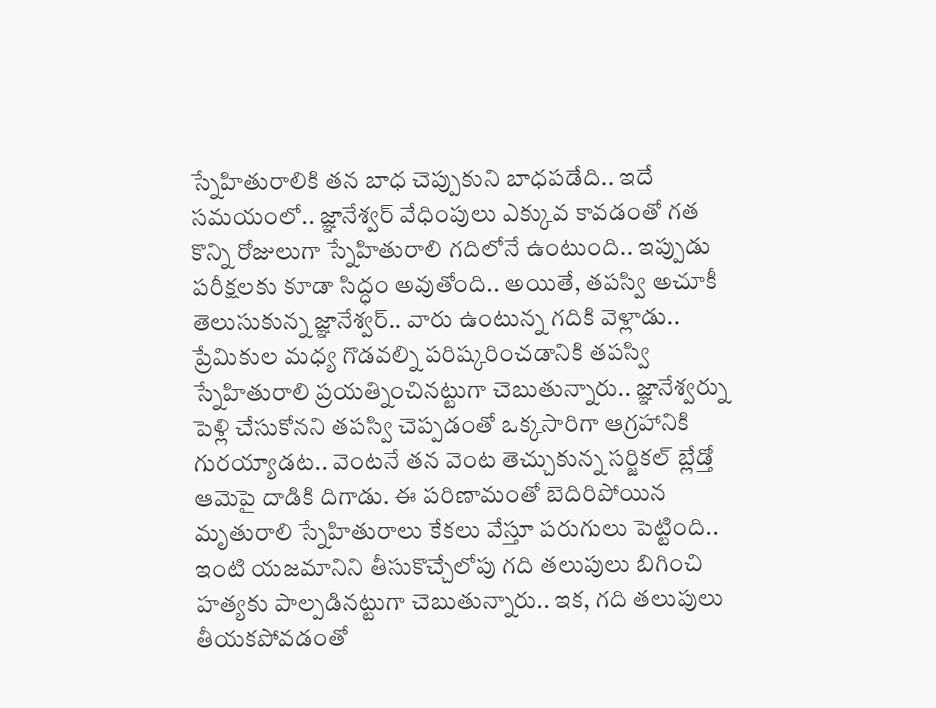స్నేహితురాలికి తన బాధ చెప్పుకుని బాధపడేది.. ఇదే సమయంలో.. జ్ఞానేశ్వర్ వేధింపులు ఎక్కువ కావడంతో గత కొన్ని రోజులుగా స్నేహితురాలి గదిలోనే ఉంటుంది.. ఇప్పుడు పరీక్షలకు కూడా సిద్ధం అవుతోంది.. అయితే, తపస్వి అచూకీ తెలుసుకున్న జ్ఞానేశ్వర్.. వారు ఉంటున్న గదికి వెళ్లాడు.. ప్రేమికుల మధ్య గొడవల్ని పరిష్కరించడానికి తపస్వి స్నేహితురాలి ప్రయత్నించినట్టుగా చెబుతున్నారు.. జ్ఞానేశ్వర్ను పెళ్లి చేసుకోనని తపస్వి చెప్పడంతో ఒక్కసారిగా ఆగ్రహానికి గురయ్యాడట.. వెంటనే తన వెంట తెచ్చుకున్న సర్జికల్ బ్లేడ్తో ఆమెపై దాడికి దిగాడు. ఈ పరిణామంతో బెదిరిపోయిన మృతురాలి స్నేహితురాలు కేకలు వేస్తూ పరుగులు పెట్టింది.. ఇంటి యజమానిని తీసుకొచ్చేలోపు గది తలుపులు బిగించి హత్యకు పాల్పడినట్టుగా చెబుతున్నారు.. ఇక, గది తలుపులు తీయకపోవడంతో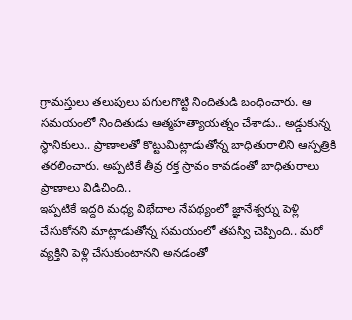గ్రామస్తులు తలుపులు పగులగొట్టి నిందితుడి బంధించారు. ఆ సమయంలో నిందితుడు ఆత్మహత్యాయత్నం చేశాడు.. అడ్డుకున్న స్థానికులు.. ప్రాణాలతో కొట్టుమిట్లాడుతోన్న బాధితురాలిని ఆస్పత్రికి తరలించారు. అప్పటికే తీవ్ర రక్త స్రావం కావడంతో బాధితురాలు ప్రాణాలు విడిచింది..
ఇప్పటికే ఇద్దరి మధ్య విభేదాల నేపథ్యంలో జ్ఞానేశ్వర్ను పెళ్లి చేసుకోనని మాట్లాడుతోన్న సమయంలో తపస్వి చెప్పింది.. మరో వ్యక్తిని పెళ్లి చేసుకుంటానని అనడంతో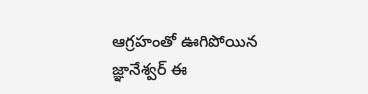ఆగ్రహంతో ఊగిపోయిన జ్ఞానేశ్వర్ ఈ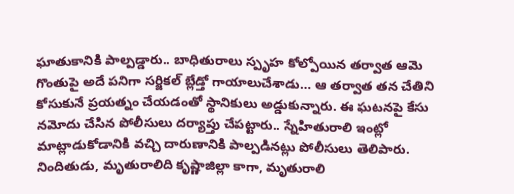ఘాతుకానికి పాల్పడ్డారు.. బాధితురాలు స్పృహ కోల్పోయిన తర్వాత ఆమె గొంతుపై అదే పనిగా సర్జికల్ బ్లేడ్తో గాయాలుచేశాడు… ఆ తర్వాత తన చేతిని కోసుకునే ప్రయత్నం చేయడంతో స్థానికులు అడ్డుకున్నారు. ఈ ఘటనపై కేసు నమోదు చేసిన పోలీసులు దర్యాప్తు చేపట్టారు.. స్నేహితురాలి ఇంట్లో మాట్లాడుకోడానికి వచ్చి దారుణానికి పాల్పడినట్లు పోలీసులు తెలిపారు. నిందితుడు, మృతురాలిది కృష్ణాజిల్లా కాగా, మృతురాలి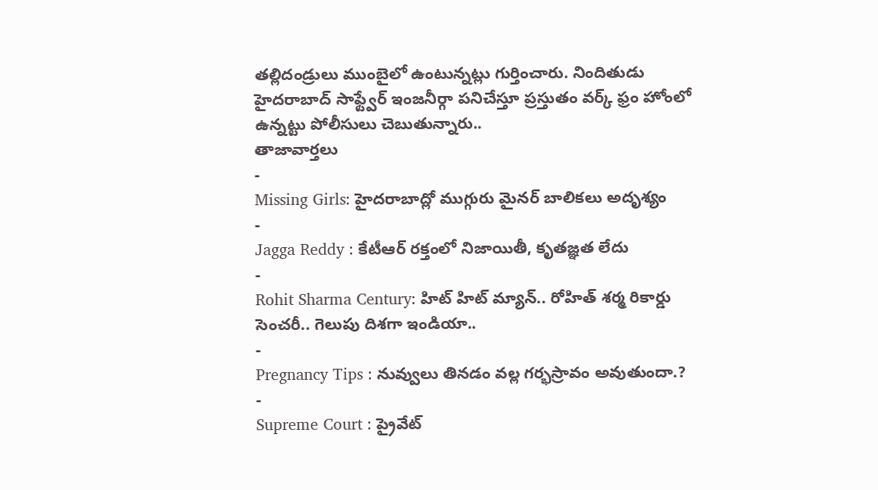తల్లిదండ్రులు ముంబైలో ఉంటున్నట్లు గుర్తించారు. నిందితుడు హైదరాబాద్ సాఫ్ట్వేర్ ఇంజనీర్గా పనిచేస్తూ ప్రస్తుతం వర్క్ ఫ్రం హోంలో ఉన్నట్టు పోలీసులు చెబుతున్నారు..
తాజావార్తలు
-
Missing Girls: హైదరాబాద్లో ముగ్గురు మైనర్ బాలికలు అదృశ్యం
-
Jagga Reddy : కేటీఆర్ రక్తంలో నిజాయితీ, కృతజ్ఞత లేదు
-
Rohit Sharma Century: హిట్ హిట్ మ్యాన్.. రోహిత్ శర్మ రికార్డు సెంచరీ.. గెలుపు దిశగా ఇండియా..
-
Pregnancy Tips : నువ్వులు తినడం వల్ల గర్భస్రావం అవుతుందా.?
-
Supreme Court : ప్రైవేట్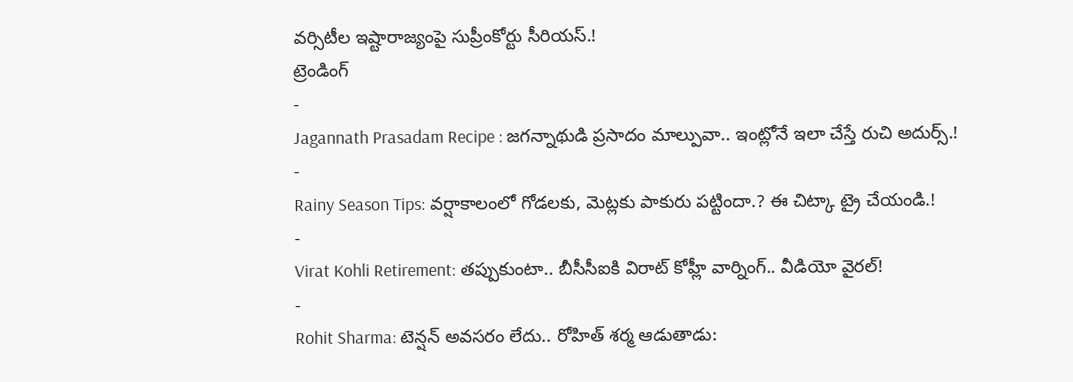వర్సిటీల ఇష్టారాజ్యంపై సుప్రీంకోర్టు సీరియస్.!
ట్రెండింగ్
-
Jagannath Prasadam Recipe : జగన్నాథుడి ప్రసాదం మాల్పువా.. ఇంట్లోనే ఇలా చేస్తే రుచి అదుర్స్.!
-
Rainy Season Tips: వర్షాకాలంలో గోడలకు, మెట్లకు పాకురు పట్టిందా.? ఈ చిట్కా ట్రై చేయండి.!
-
Virat Kohli Retirement: తప్పుకుంటా.. బీసీసీఐకి విరాట్ కోహ్లీ వార్నింగ్.. వీడియో వైరల్!
-
Rohit Sharma: టెన్షన్ అవసరం లేదు.. రోహిత్ శర్మ ఆడుతాడు: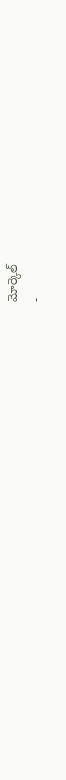మోర్కెల్
-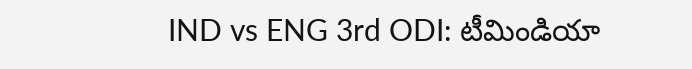IND vs ENG 3rd ODI: టీమిండియా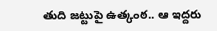తుది జట్టుపై ఉత్కంఠ.. ఆ ఇద్దరు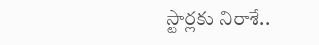స్టార్లకు నిరాశే..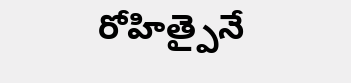రోహిత్పైనే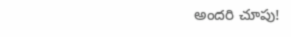అందరి చూపు!